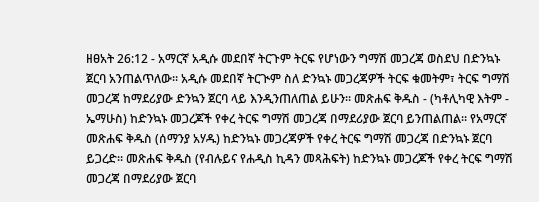ዘፀአት 26:12 - አማርኛ አዲሱ መደበኛ ትርጉም ትርፍ የሆነውን ግማሽ መጋረጃ ወስደህ በድንኳኑ ጀርባ አንጠልጥለው። አዲሱ መደበኛ ትርጒም ስለ ድንኳኑ መጋረጃዎች ትርፍ ቁመትም፣ ትርፍ ግማሽ መጋረጃ ከማደሪያው ድንኳን ጀርባ ላይ እንዲንጠለጠል ይሁን። መጽሐፍ ቅዱስ - (ካቶሊካዊ እትም - ኤማሁስ) ከድንኳኑ መጋረጆች የቀረ ትርፍ ግማሽ መጋረጃ በማደሪያው ጀርባ ይንጠልጠል። የአማርኛ መጽሐፍ ቅዱስ (ሰማንያ አሃዱ) ከድንኳኑ መጋረጃዎች የቀረ ትርፍ ግማሽ መጋረጃ በድንኳኑ ጀርባ ይጋረድ። መጽሐፍ ቅዱስ (የብሉይና የሐዲስ ኪዳን መጻሕፍት) ከድንኳኑ መጋረጆች የቀረ ትርፍ ግማሽ መጋረጃ በማደሪያው ጀርባ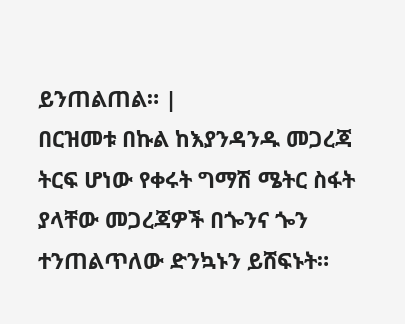ይንጠልጠል። |
በርዝመቱ በኩል ከእያንዳንዱ መጋረጃ ትርፍ ሆነው የቀሩት ግማሽ ሜትር ስፋት ያላቸው መጋረጃዎች በጐንና ጐን ተንጠልጥለው ድንኳኑን ይሸፍኑት።